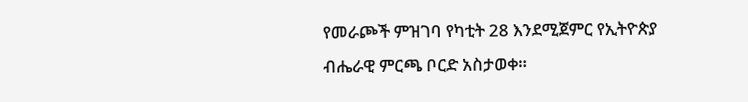የመራጮች ምዝገባ የካቲት 28 እንደሚጀምር የኢትዮጵያ ብሔራዊ ምርጫ ቦርድ አስታወቀ።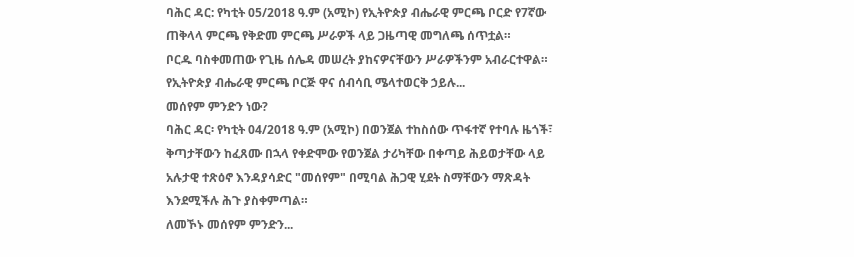ባሕር ዳር: የካቲት 05/2018 ዓ.ም (አሚኮ) የኢትዮጵያ ብሔራዊ ምርጫ ቦርድ የ7ኛው ጠቅላላ ምርጫ የቅድመ ምርጫ ሥራዎች ላይ ጋዜጣዊ መግለጫ ሰጥቷል።
ቦርዱ ባስቀመጠው የጊዜ ሰሌዳ መሠረት ያከናዎናቸውን ሥራዎችንም አብራርተዋል።
የኢትዮጵያ ብሔራዊ ምርጫ ቦርጅ ዋና ሰብሳቢ ሜላተወርቅ ኃይሉ...
መሰየም ምንድን ነው?
ባሕር ዳር፡ የካቲት 04/2018 ዓ.ም (አሚኮ) በወንጀል ተከስሰው ጥፋተኛ የተባሉ ዜጎች፣ ቅጣታቸውን ከፈጸሙ በኋላ የቀድሞው የወንጀል ታሪካቸው በቀጣይ ሕይወታቸው ላይ አሉታዊ ተጽዕኖ እንዳያሳድር "መሰየም" በሚባል ሕጋዊ ሂደት ስማቸውን ማጽዳት እንደሚችሉ ሕጉ ያስቀምጣል።
ለመኾኑ መሰየም ምንድን...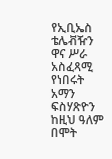የኢቢኤስ ቴሌቭዥን ዋና ሥራ አስፈጻሚ የነበሩት አማን ፍስሃጽዮን ከዚህ ዓለም በሞት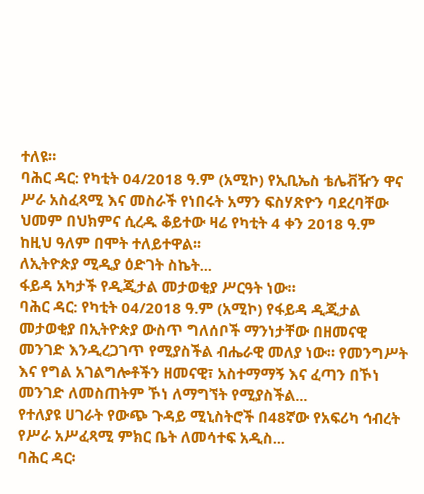ተለዩ።
ባሕር ዳር: የካቲት 04/2018 ዓ.ም (አሚኮ) የኢቢኤስ ቴሌቭዥን ዋና ሥራ አስፈጻሚ እና መስራች የነበሩት አማን ፍስሃጽዮን ባደረባቸው ህመም በህክምና ሲረዱ ቆይተው ዛሬ የካቲት 4 ቀን 2018 ዓ.ም ከዚህ ዓለም በሞት ተለይተዋል፡፡
ለኢትዮጵያ ሚዲያ ዕድገት ስኬት...
ፋይዳ አካታች የዲጂታል መታወቂያ ሥርዓት ነው።
ባሕር ዳር: የካቲት 04/2018 ዓ.ም (አሚኮ) የፋይዳ ዲጂታል መታወቂያ በኢትዮጵያ ውስጥ ግለሰቦች ማንነታቸው በዘመናዊ መንገድ እንዲረጋገጥ የሚያስችል ብሔራዊ መለያ ነው። የመንግሥት እና የግል አገልግሎቶችን ዘመናዊ፣ አስተማማኝ እና ፈጣን በኾነ መንገድ ለመስጠትም ኾነ ለማግኘት የሚያስችል...
የተለያዩ ሀገራት የውጭ ጉዳይ ሚኒስትሮች በ48ኛው የአፍሪካ ኅብረት የሥራ አሥፈጻሚ ምክር ቤት ለመሳተፍ አዲስ...
ባሕር ዳር፡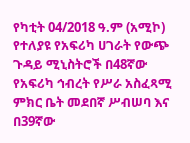የካቲት 04/2018 ዓ.ም (አሚኮ) የተለያዩ የአፍሪካ ሀገራት የውጭ ጉዳይ ሚኒስትሮች በ48ኛው የአፍሪካ ኅብረት የሥራ አስፈጻሚ ምክር ቤት መደበኛ ሥብሠባ እና በ39ኛው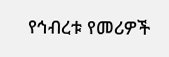የኅብረቱ የመሪዎች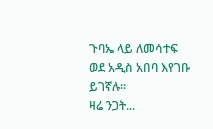ጉባኤ ላይ ለመሳተፍ ወደ አዲስ አበባ እየገቡ ይገኛሉ።
ዛሬ ንጋት...